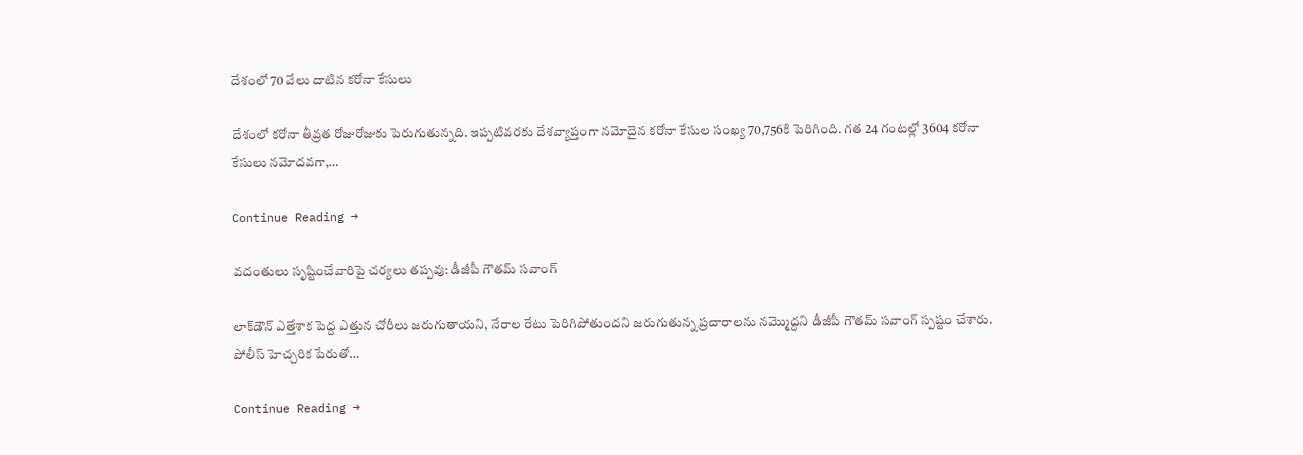దేశంలో 70 వేలు దాటిన క‌రోనా కేసులు

దేశంలో కరోనా తీవ్రత రోజురోజుకు పెరుగుతున్నది. ఇప్పటివరకు దేశవ్యాప్తంగా నమోదైన కరోనా కేసుల సంఖ్య 70,756కి పెరిగింది. గత 24 గంటల్లో 3604 కరోనా కేసులు నమోదవగా,…

Continue Reading →

వదంతులు సృష్టించేవారిపై చర్యలు తప్పవు: డీజీపీ గౌతమ్‌ సవాంగ్‌

లాక్‌డౌన్‌ ఎత్తేశాక పెద్ద ఎత్తున చోరీలు జరుగుతాయని, నేరాల రేటు పెరిగిపోతుందని జరుగుతున్న ప్రచారాలను నమ్మొద్దని డీజీపీ గౌతమ్‌ సవాంగ్‌ స్పష్టం చేశారు. పోలీస్‌ హెచ్చరిక పేరుతో…

Continue Reading →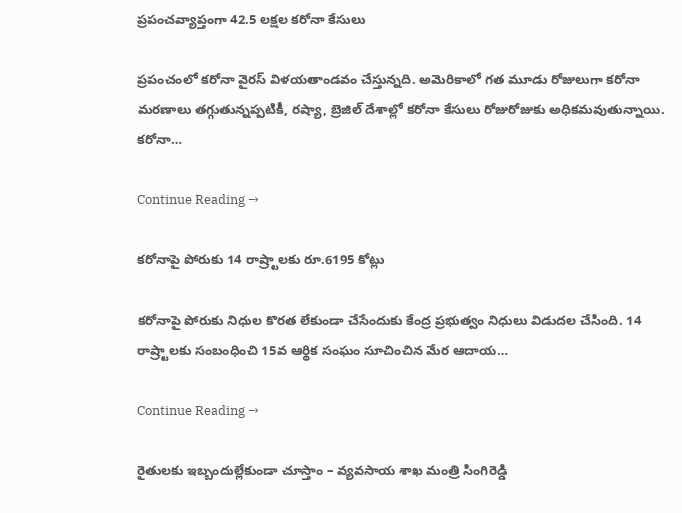ప్రపంచవ్యాప్తంగా 42.5 లక్షల కరోనా కేసులు

ప్రపంచంలో కరోనా వైరస్‌ విళయతాండవం చేస్తున్నది. అమెరికాలో గత మూడు రోజులుగా కరోనా మరణాలు తగ్గుతున్నప్పటికీ, రష్యా, బ్రెజిల్‌ దేశాల్లో కరోనా కేసులు రోజురోజుకు అధికమవుతున్నాయి. కరోనా…

Continue Reading →

కరోనాపై పోరుకు 14 రాష్ర్టాలకు రూ.6195 కోట్లు

కరోనాపై పోరుకు నిధుల కొరత లేకుండా చేసేందుకు కేంద్ర ప్రభుత్వం నిధులు విడుదల చేసింది. 14 రాష్ర్టాలకు సంబంధించి 15వ ఆర్థిక సంఘం సూచించిన మేర ఆదాయ…

Continue Reading →

రైతులకు ఇబ్బందుల్లేకుండా చూస్తాం – వ్యవసాయ శాఖ మంత్రి సింగిరెడ్డి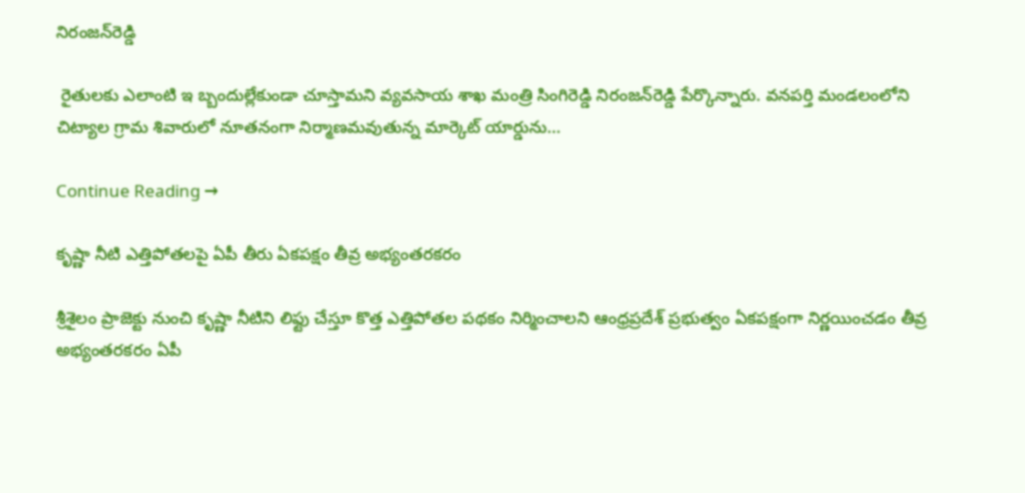నిరంజన్‌రెడ్డి

 రైతులకు ఎలాంటి ఇ బ్బందుల్లేకుండా చూస్తామని వ్యవసాయ శాఖ మంత్రి సింగిరెడ్డి నిరంజన్‌రెడ్డి పేర్కొన్నారు. వనపర్తి మండలంలోని చిట్యాల గ్రామ శివారులో నూతనంగా నిర్మాణమవుతున్న మార్కెట్‌ యార్డును…

Continue Reading →

కృష్ణా నీటి ఎత్తిపోతలపై ఏపీ తీరు ఏకపక్షం తీవ్ర అభ్యంతరకరం

శ్రీశైలం ప్రాజెక్టు నుంచి కృష్ణా నీటిని లిఫ్టు చేస్తూ కొత్త ఎత్తిపోతల పథకం నిర్మించాలని ఆంధ్రప్రదేశ్ ప్రభుత్వం ఏకపక్షంగా నిర్ణయించడం తీవ్ర అభ్యంతరకరం ఏపీ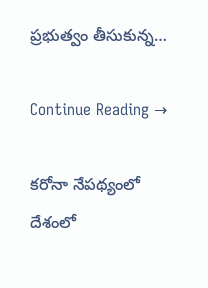ప్రభుత్వం తీసుకున్న…

Continue Reading →

కరోనా నేపథ్యంలో దేశంలో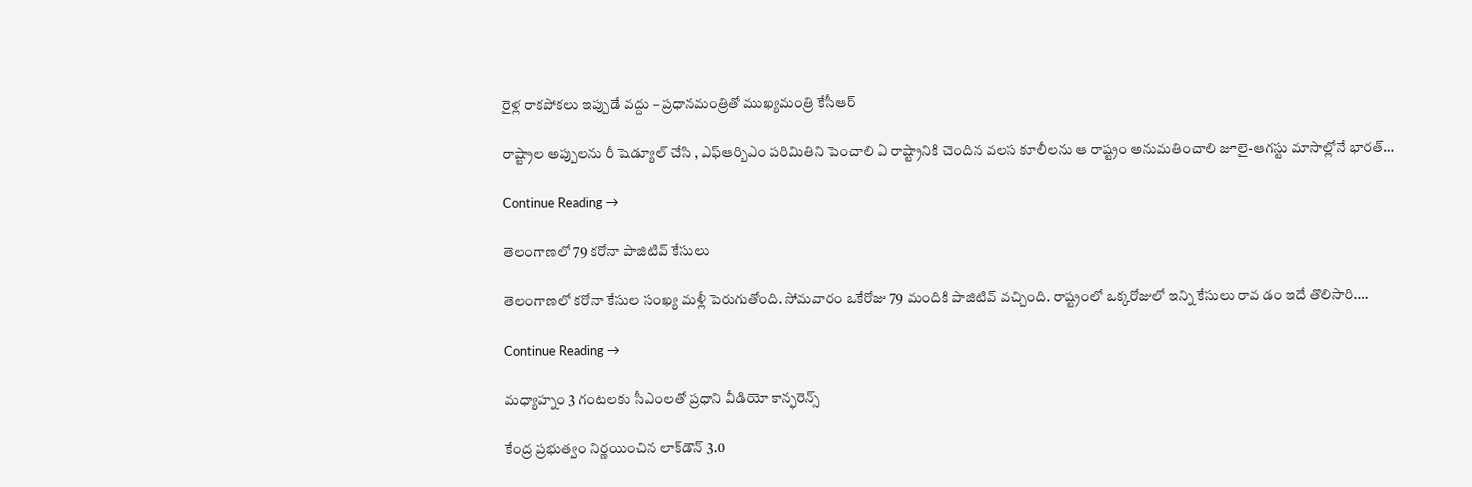రైళ్ల రాకపోకలు ఇప్పుడే వద్దు – ప్రధానమంత్రితో ముఖ్యమంత్రి కేసీఆర్

రాష్ట్రాల అప్పులను రీ షెడ్యూల్ చేసి , ఎఫ్ఆర్బిఎం పరిమితిని పెంచాలి ఏ రాష్ట్రానికి చెందిన వలస కూలీలను ఆ రాష్ట్రం అనుమతించాలి జూలై-ఆగస్టు మాసాల్లోనే భారత్…

Continue Reading →

తెలంగాణలో 79 కరోనా పాజిటివ్‌ కేసులు

తెలంగాణలో కరోనా కేసుల సంఖ్య మళ్లీ పెరుగుతోంది. సోమవారం ఒకేరోజు 79 మందికి పాజిటివ్‌ వచ్చింది. రాష్ట్రంలో ఒక్కరోజులో ఇన్ని కేసులు రావ డం ఇదే తొలిసారి.…

Continue Reading →

మ‌ధ్యాహ్నం 3 గంట‌ల‌కు సీఎంల‌తో ప్ర‌ధాని వీడియో కాన్ఫ‌రెన్స్‌

కేంద్ర ప్ర‌భుత్వం నిర్ణ‌యించిన లాక్‌డౌన్ 3.0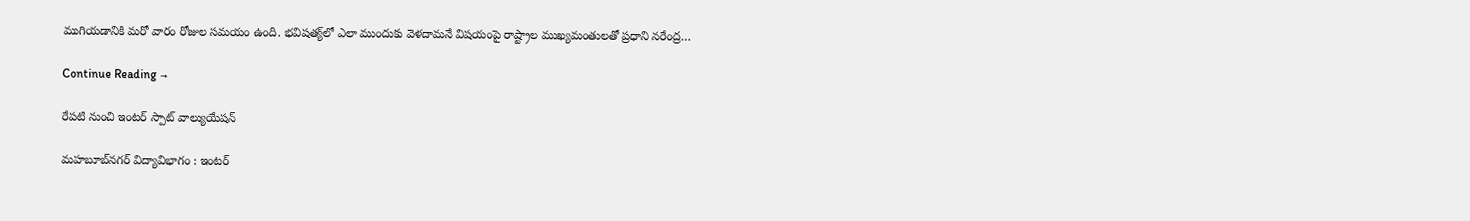ముగియ‌డానికి మ‌రో వారం రోజుల స‌మ‌యం ఉంది. భ‌విష‌త్య్‌లో ఎలా ముందుకు వెళ‌దామ‌నే విష‌యంపై రాష్ట్రాల ముఖ్యమంతుల‌తో ప్ర‌ధాని న‌రేంద్ర…

Continue Reading →

రేపటి నుంచి ఇంటర్‌ స్పాట్‌ వాల్యుయేషన్‌

మహబూబ్‌నగర్‌ విద్యావిభాగం : ఇంటర్‌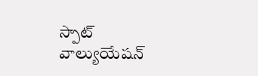స్పాట్‌ వాల్యుయేషన్‌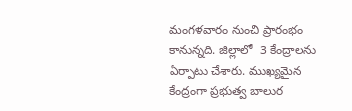మంగళవారం నుంచి ప్రారంభం కానున్నది. జిల్లాలో  3 కేంద్రాలను ఏర్పాటు చేశారు. ముఖ్యమైన కేంద్రంగా ప్రభుత్వ బాలుర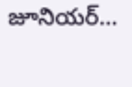జూనియర్‌…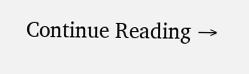Continue Reading →